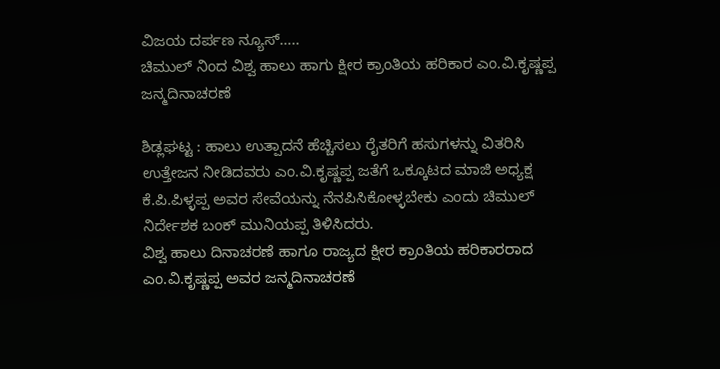ವಿಜಯ ದರ್ಪಣ ನ್ಯೂಸ್…..
ಚಿಮುಲ್ ನಿಂದ ವಿಶ್ವ ಹಾಲು ಹಾಗು ಕ್ಷೀರ ಕ್ರಾಂತಿಯ ಹರಿಕಾರ ಎಂ.ವಿ.ಕೃಷ್ಣಪ್ಪ ಜನ್ಮದಿನಾಚರಣೆ

ಶಿಡ್ಲಘಟ್ಟ : ಹಾಲು ಉತ್ಪಾದನೆ ಹೆಚ್ಚಿಸಲು ರೈತರಿಗೆ ಹಸುಗಳನ್ನು ವಿತರಿಸಿ ಉತ್ತೇಜನ ನೀಡಿದವರು ಎಂ.ವಿ.ಕೃಷ್ಣಪ್ಪ ಜತೆಗೆ ಒಕ್ಕೂಟದ ಮಾಜಿ ಅಧ್ಯಕ್ಷ ಕೆ.ಪಿ.ಪಿಳ್ಳಪ್ಪ ಅವರ ಸೇವೆಯನ್ನು ನೆನಪಿಸಿಕೋಳ್ಳಬೇಕು ಎಂದು ಚಿಮುಲ್ ನಿರ್ದೇಶಕ ಬಂಕ್ ಮುನಿಯಪ್ಪ ತಿಳಿಸಿದರು.
ವಿಶ್ವ ಹಾಲು ದಿನಾಚರಣೆ ಹಾಗೂ ರಾಜ್ಯದ ಕ್ಷೀರ ಕ್ರಾಂತಿಯ ಹರಿಕಾರರಾದ ಎಂ.ವಿ.ಕೃಷ್ಣಪ್ಪ ಅವರ ಜನ್ಮದಿನಾಚರಣೆ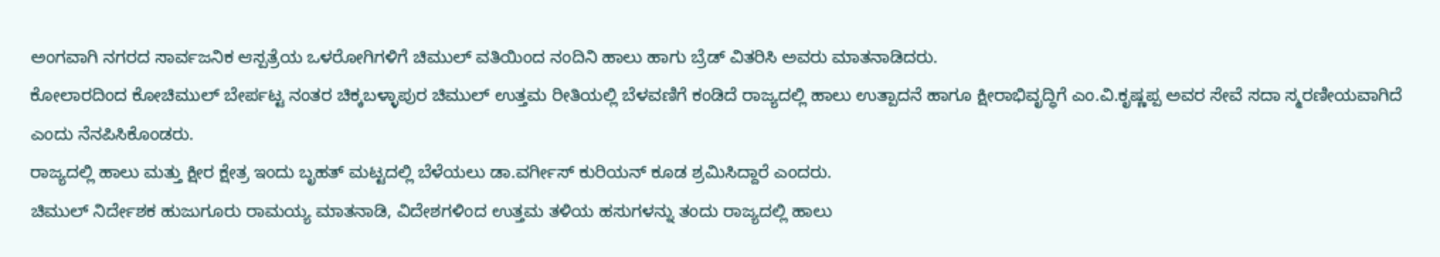ಅಂಗವಾಗಿ ನಗರದ ಸಾರ್ವಜನಿಕ ಆಸ್ಪತ್ರೆಯ ಒಳರೋಗಿಗಳಿಗೆ ಚಿಮುಲ್ ವತಿಯಿಂದ ನಂದಿನಿ ಹಾಲು ಹಾಗು ಬ್ರೆಡ್ ವಿತರಿಸಿ ಅವರು ಮಾತನಾಡಿದರು.
ಕೋಲಾರದಿಂದ ಕೋಚಿಮುಲ್ ಬೇರ್ಪಟ್ಟ ನಂತರ ಚಿಕ್ಕಬಳ್ಳಾಪುರ ಚಿಮುಲ್ ಉತ್ತಮ ರೀತಿಯಲ್ಲಿ ಬೆಳವಣಿಗೆ ಕಂಡಿದೆ ರಾಜ್ಯದಲ್ಲಿ ಹಾಲು ಉತ್ಪಾದನೆ ಹಾಗೂ ಕ್ಷೀರಾಭಿವೃದ್ಧಿಗೆ ಎಂ.ವಿ.ಕೃಷ್ಣಪ್ಪ ಅವರ ಸೇವೆ ಸದಾ ಸ್ಮರಣೀಯವಾಗಿದೆ ಎಂದು ನೆನಪಿಸಿಕೊಂಡರು.
ರಾಜ್ಯದಲ್ಲಿ ಹಾಲು ಮತ್ತು ಕ್ಷೀರ ಕ್ಷೇತ್ರ ಇಂದು ಬೃಹತ್ ಮಟ್ಟದಲ್ಲಿ ಬೆಳೆಯಲು ಡಾ.ವರ್ಗೀಸ್ ಕುರಿಯನ್ ಕೂಡ ಶ್ರಮಿಸಿದ್ದಾರೆ ಎಂದರು.
ಚಿಮುಲ್ ನಿರ್ದೇಶಕ ಹುಜುಗೂರು ರಾಮಯ್ಯ ಮಾತನಾಡಿ, ವಿದೇಶಗಳಿಂದ ಉತ್ತಮ ತಳಿಯ ಹಸುಗಳನ್ನು ತಂದು ರಾಜ್ಯದಲ್ಲಿ ಹಾಲು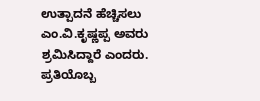ಉತ್ಪಾದನೆ ಹೆಚ್ಚಿಸಲು ಎಂ.ವಿ.ಕೃಷ್ಣಪ್ಪ ಅವರು ಶ್ರಮಿಸಿದ್ದಾರೆ ಎಂದರು.
ಪ್ರತಿಯೊಬ್ಬ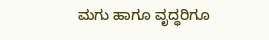ಮಗು ಹಾಗೂ ವೃದ್ಧರಿಗೂ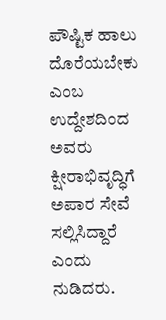ಪೌಷ್ಟಿಕ ಹಾಲು ದೊರೆಯಬೇಕು ಎಂಬ ಉದ್ದೇಶದಿಂದ ಅವರು ಕ್ಷೀರಾಭಿವೃದ್ಧಿಗೆ ಅಪಾರ ಸೇವೆ ಸಲ್ಲಿಸಿದ್ದಾರೆ ಎಂದು ನುಡಿದರು.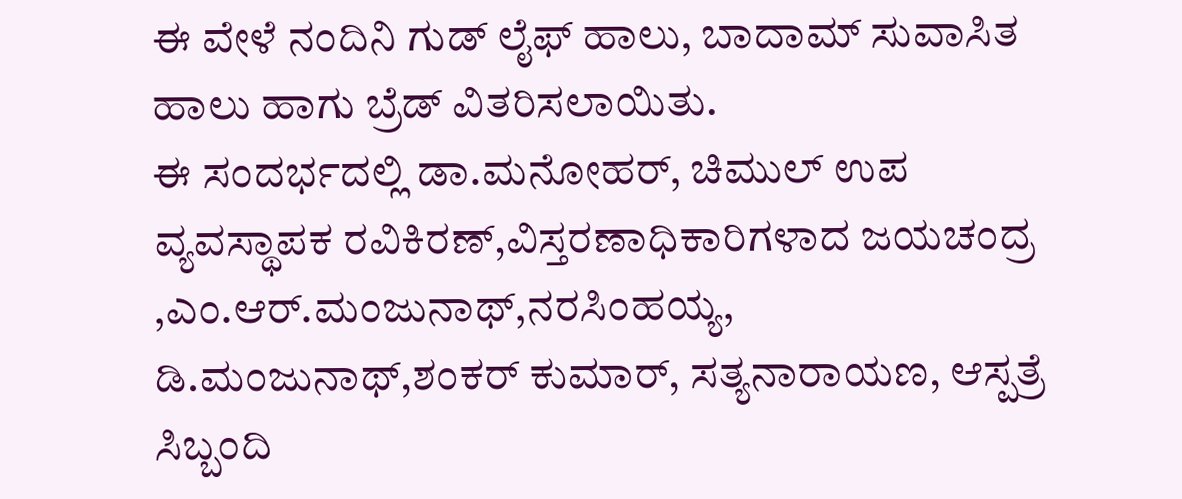ಈ ವೇಳೆ ನಂದಿನಿ ಗುಡ್ ಲೈಫ್ ಹಾಲು, ಬಾದಾಮ್ ಸುವಾಸಿತ ಹಾಲು ಹಾಗು ಬ್ರೆಡ್ ವಿತರಿಸಲಾಯಿತು.
ಈ ಸಂದರ್ಭದಲ್ಲಿ ಡಾ.ಮನೋಹರ್, ಚಿಮುಲ್ ಉಪ ವ್ಯವಸ್ಥಾಪಕ ರವಿಕಿರಣ್,ವಿಸ್ತರಣಾಧಿಕಾರಿಗಳಾದ ಜಯಚಂದ್ರ ,ಎಂ.ಆರ್.ಮಂಜುನಾಥ್,ನರಸಿಂಹಯ್ಯ,
ಡಿ.ಮಂಜುನಾಥ್,ಶಂಕರ್ ಕುಮಾರ್, ಸತ್ಯನಾರಾಯಣ, ಆಸ್ಪತ್ರೆ ಸಿಬ್ಬಂದಿ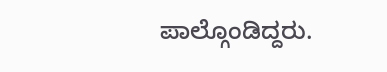ಪಾಲ್ಗೊಂಡಿದ್ದರು.